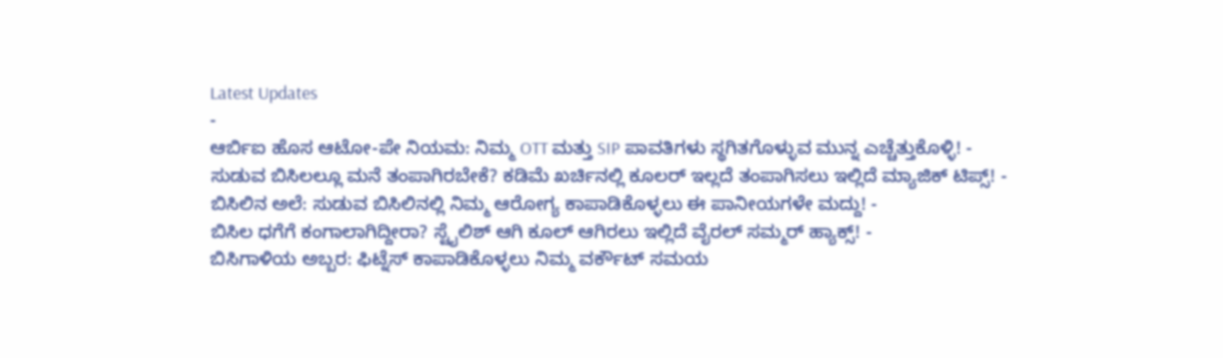Latest Updates
-
ಆರ್ಬಿಐ ಹೊಸ ಆಟೋ-ಪೇ ನಿಯಮ: ನಿಮ್ಮ OTT ಮತ್ತು SIP ಪಾವತಿಗಳು ಸ್ಥಗಿತಗೊಳ್ಳುವ ಮುನ್ನ ಎಚ್ಚೆತ್ತುಕೊಳ್ಳಿ! -
ಸುಡುವ ಬಿಸಿಲಲ್ಲೂ ಮನೆ ತಂಪಾಗಿರಬೇಕೆ? ಕಡಿಮೆ ಖರ್ಚಿನಲ್ಲಿ ಕೂಲರ್ ಇಲ್ಲದೆ ತಂಪಾಗಿಸಲು ಇಲ್ಲಿದೆ ಮ್ಯಾಜಿಕ್ ಟಿಪ್ಸ್! -
ಬಿಸಿಲಿನ ಅಲೆ: ಸುಡುವ ಬಿಸಿಲಿನಲ್ಲಿ ನಿಮ್ಮ ಆರೋಗ್ಯ ಕಾಪಾಡಿಕೊಳ್ಳಲು ಈ ಪಾನೀಯಗಳೇ ಮದ್ದು! -
ಬಿಸಿಲ ಧಗೆಗೆ ಕಂಗಾಲಾಗಿದ್ದೀರಾ? ಸ್ಟೈಲಿಶ್ ಆಗಿ ಕೂಲ್ ಆಗಿರಲು ಇಲ್ಲಿದೆ ವೈರಲ್ ಸಮ್ಮರ್ ಹ್ಯಾಕ್ಸ್! -
ಬಿಸಿಗಾಳಿಯ ಅಬ್ಬರ: ಫಿಟ್ನೆಸ್ ಕಾಪಾಡಿಕೊಳ್ಳಲು ನಿಮ್ಮ ವರ್ಕೌಟ್ ಸಮಯ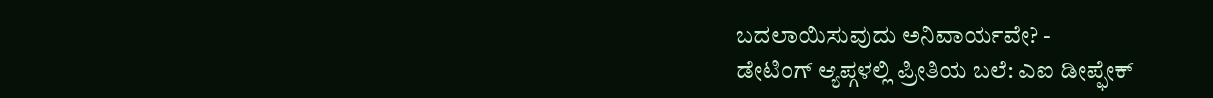ಬದಲಾಯಿಸುವುದು ಅನಿವಾರ್ಯವೇ? -
ಡೇಟಿಂಗ್ ಆ್ಯಪ್ಗಳಲ್ಲಿ ಪ್ರೀತಿಯ ಬಲೆ: ಎಐ ಡೀಪ್ಫೇಕ್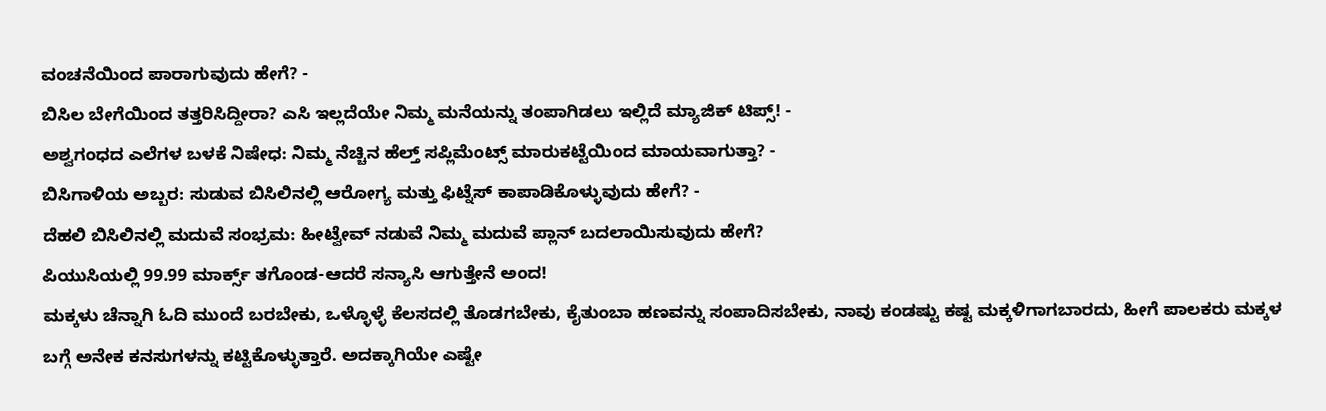ವಂಚನೆಯಿಂದ ಪಾರಾಗುವುದು ಹೇಗೆ? -
ಬಿಸಿಲ ಬೇಗೆಯಿಂದ ತತ್ತರಿಸಿದ್ದೀರಾ? ಎಸಿ ಇಲ್ಲದೆಯೇ ನಿಮ್ಮ ಮನೆಯನ್ನು ತಂಪಾಗಿಡಲು ಇಲ್ಲಿದೆ ಮ್ಯಾಜಿಕ್ ಟಿಪ್ಸ್! -
ಅಶ್ವಗಂಧದ ಎಲೆಗಳ ಬಳಕೆ ನಿಷೇಧ: ನಿಮ್ಮ ನೆಚ್ಚಿನ ಹೆಲ್ತ್ ಸಪ್ಲಿಮೆಂಟ್ಸ್ ಮಾರುಕಟ್ಟೆಯಿಂದ ಮಾಯವಾಗುತ್ತಾ? -
ಬಿಸಿಗಾಳಿಯ ಅಬ್ಬರ: ಸುಡುವ ಬಿಸಿಲಿನಲ್ಲಿ ಆರೋಗ್ಯ ಮತ್ತು ಫಿಟ್ನೆಸ್ ಕಾಪಾಡಿಕೊಳ್ಳುವುದು ಹೇಗೆ? -
ದೆಹಲಿ ಬಿಸಿಲಿನಲ್ಲಿ ಮದುವೆ ಸಂಭ್ರಮ: ಹೀಟ್ವೇವ್ ನಡುವೆ ನಿಮ್ಮ ಮದುವೆ ಪ್ಲಾನ್ ಬದಲಾಯಿಸುವುದು ಹೇಗೆ?
ಪಿಯುಸಿಯಲ್ಲಿ 99.99 ಮಾರ್ಕ್ಸ್ ತಗೊಂಡ-ಆದರೆ ಸನ್ಯಾಸಿ ಆಗುತ್ತೇನೆ ಅಂದ!
ಮಕ್ಕಳು ಚೆನ್ನಾಗಿ ಓದಿ ಮುಂದೆ ಬರಬೇಕು, ಒಳ್ಳೊಳ್ಳೆ ಕೆಲಸದಲ್ಲಿ ತೊಡಗಬೇಕು, ಕೈತುಂಬಾ ಹಣವನ್ನು ಸಂಪಾದಿಸಬೇಕು, ನಾವು ಕಂಡಷ್ಟು ಕಷ್ಟ ಮಕ್ಕಳಿಗಾಗಬಾರದು, ಹೀಗೆ ಪಾಲಕರು ಮಕ್ಕಳ ಬಗ್ಗೆ ಅನೇಕ ಕನಸುಗಳನ್ನು ಕಟ್ಟಿಕೊಳ್ಳುತ್ತಾರೆ. ಅದಕ್ಕಾಗಿಯೇ ಎಷ್ಟೇ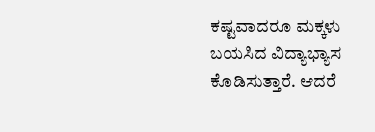ಕಷ್ಟವಾದರೂ ಮಕ್ಕಳು ಬಯಸಿದ ವಿದ್ಯಾಭ್ಯಾಸ ಕೊಡಿಸುತ್ತಾರೆ. ಆದರೆ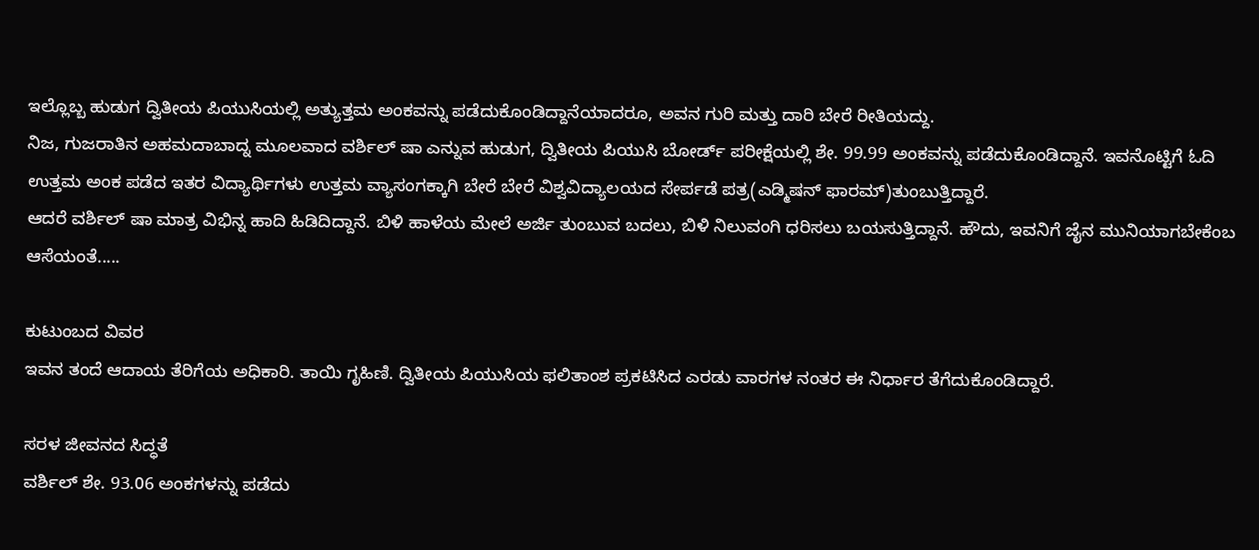ಇಲ್ಲೊಬ್ಬ ಹುಡುಗ ದ್ವಿತೀಯ ಪಿಯುಸಿಯಲ್ಲಿ ಅತ್ಯುತ್ತಮ ಅಂಕವನ್ನು ಪಡೆದುಕೊಂಡಿದ್ದಾನೆಯಾದರೂ, ಅವನ ಗುರಿ ಮತ್ತು ದಾರಿ ಬೇರೆ ರೀತಿಯದ್ದು.
ನಿಜ, ಗುಜರಾತಿನ ಅಹಮದಾಬಾದ್ನ ಮೂಲವಾದ ವರ್ಶಿಲ್ ಷಾ ಎನ್ನುವ ಹುಡುಗ, ದ್ವಿತೀಯ ಪಿಯುಸಿ ಬೋರ್ಡ್ ಪರೀಕ್ಷೆಯಲ್ಲಿ ಶೇ. 99.99 ಅಂಕವನ್ನು ಪಡೆದುಕೊಂಡಿದ್ದಾನೆ. ಇವನೊಟ್ಟಿಗೆ ಓದಿ ಉತ್ತಮ ಅಂಕ ಪಡೆದ ಇತರ ವಿದ್ಯಾರ್ಥಿಗಳು ಉತ್ತಮ ವ್ಯಾಸಂಗಕ್ಕಾಗಿ ಬೇರೆ ಬೇರೆ ವಿಶ್ವವಿದ್ಯಾಲಯದ ಸೇರ್ಪಡೆ ಪತ್ರ(ಎಡ್ಮಿಷನ್ ಫಾರಮ್)ತುಂಬುತ್ತಿದ್ದಾರೆ.
ಆದರೆ ವರ್ಶಿಲ್ ಷಾ ಮಾತ್ರ ವಿಭಿನ್ನ ಹಾದಿ ಹಿಡಿದಿದ್ದಾನೆ. ಬಿಳಿ ಹಾಳೆಯ ಮೇಲೆ ಅರ್ಜಿ ತುಂಬುವ ಬದಲು, ಬಿಳಿ ನಿಲುವಂಗಿ ಧರಿಸಲು ಬಯಸುತ್ತಿದ್ದಾನೆ. ಹೌದು, ಇವನಿಗೆ ಜೈನ ಮುನಿಯಾಗಬೇಕೆಂಬ ಆಸೆಯಂತೆ.....

ಕುಟುಂಬದ ವಿವರ
ಇವನ ತಂದೆ ಆದಾಯ ತೆರಿಗೆಯ ಅಧಿಕಾರಿ. ತಾಯಿ ಗೃಹಿಣಿ. ದ್ವಿತೀಯ ಪಿಯುಸಿಯ ಫಲಿತಾಂಶ ಪ್ರಕಟಿಸಿದ ಎರಡು ವಾರಗಳ ನಂತರ ಈ ನಿರ್ಧಾರ ತೆಗೆದುಕೊಂಡಿದ್ದಾರೆ.

ಸರಳ ಜೀವನದ ಸಿದ್ಧತೆ
ವರ್ಶಿಲ್ ಶೇ. 93.06 ಅಂಕಗಳನ್ನು ಪಡೆದು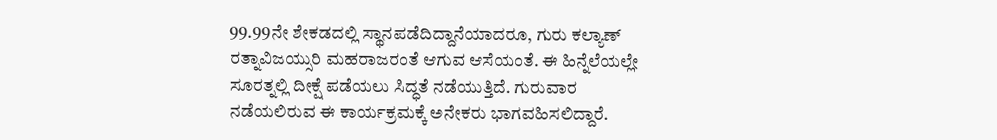99.99ನೇ ಶೇಕಡದಲ್ಲಿ ಸ್ಥಾನಪಡೆದಿದ್ದಾನೆಯಾದರೂ, ಗುರು ಕಲ್ಯಾಣ್ ರತ್ನಾವಿಜಯ್ಸುರಿ ಮಹರಾಜರಂತೆ ಆಗುವ ಆಸೆಯಂತೆ. ಈ ಹಿನ್ನೆಲೆಯಲ್ಲೇ ಸೂರತ್ನಲ್ಲಿ ದೀಕ್ಷೆ ಪಡೆಯಲು ಸಿದ್ಧತೆ ನಡೆಯುತ್ತಿದೆ. ಗುರುವಾರ ನಡೆಯಲಿರುವ ಈ ಕಾರ್ಯಕ್ರಮಕ್ಕೆ ಅನೇಕರು ಭಾಗವಹಿಸಲಿದ್ದಾರೆ.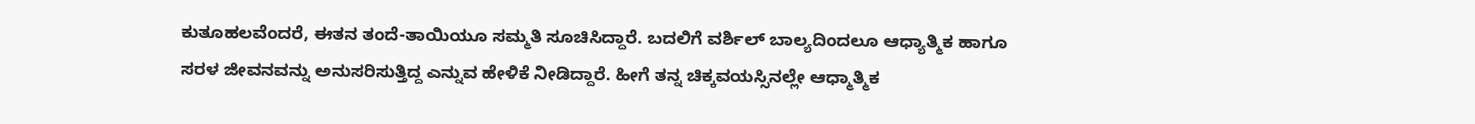ಕುತೂಹಲವೆಂದರೆ, ಈತನ ತಂದೆ-ತಾಯಿಯೂ ಸಮ್ಮತಿ ಸೂಚಿಸಿದ್ದಾರೆ. ಬದಲಿಗೆ ವರ್ಶಿಲ್ ಬಾಲ್ಯದಿಂದಲೂ ಆಧ್ಯಾತ್ಮಿಕ ಹಾಗೂ ಸರಳ ಜೀವನವನ್ನು ಅನುಸರಿಸುತ್ತಿದ್ದ ಎನ್ನುವ ಹೇಳಿಕೆ ನೀಡಿದ್ದಾರೆ. ಹೀಗೆ ತನ್ನ ಚಿಕ್ಕವಯಸ್ಸಿನಲ್ಲೇ ಆಧ್ಮಾತ್ಮಿಕ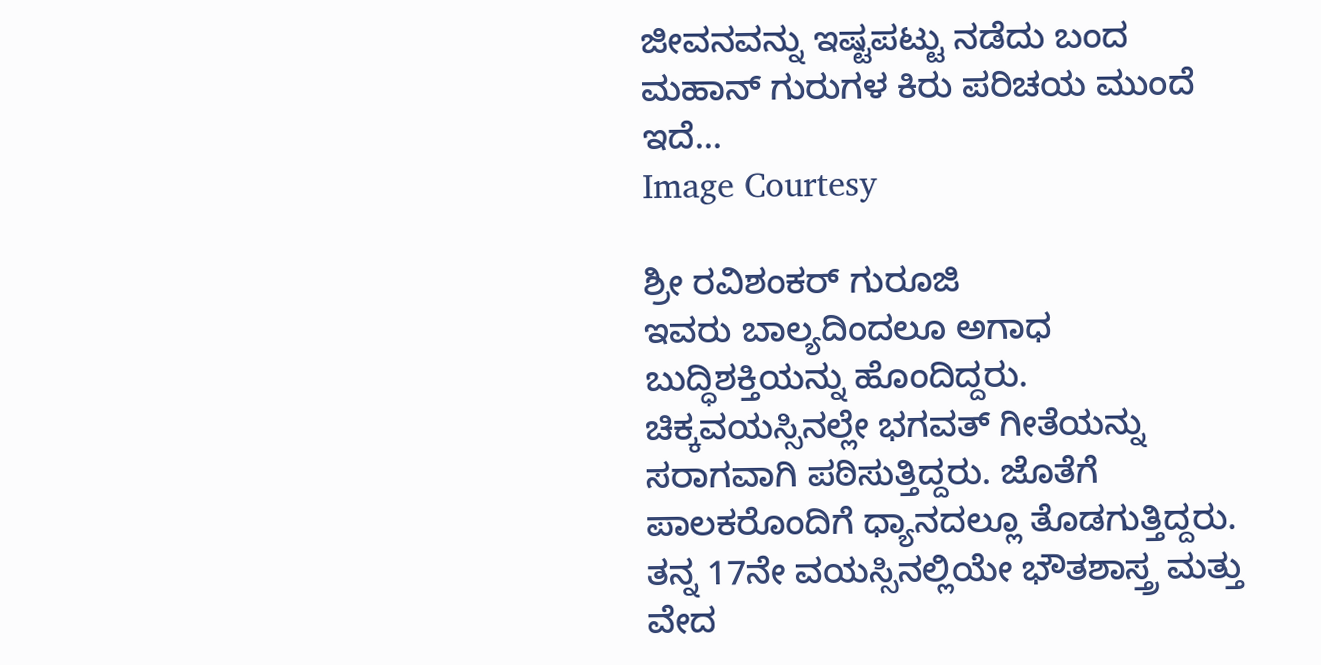ಜೀವನವನ್ನು ಇಷ್ಟಪಟ್ಟು ನಡೆದು ಬಂದ ಮಹಾನ್ ಗುರುಗಳ ಕಿರು ಪರಿಚಯ ಮುಂದೆ ಇದೆ...
Image Courtesy

ಶ್ರೀ ರವಿಶಂಕರ್ ಗುರೂಜಿ
ಇವರು ಬಾಲ್ಯದಿಂದಲೂ ಅಗಾಧ ಬುದ್ಧಿಶಕ್ತಿಯನ್ನು ಹೊಂದಿದ್ದರು. ಚಿಕ್ಕವಯಸ್ಸಿನಲ್ಲೇ ಭಗವತ್ ಗೀತೆಯನ್ನು ಸರಾಗವಾಗಿ ಪಠಿಸುತ್ತಿದ್ದರು. ಜೊತೆಗೆ ಪಾಲಕರೊಂದಿಗೆ ಧ್ಯಾನದಲ್ಲೂ ತೊಡಗುತ್ತಿದ್ದರು. ತನ್ನ 17ನೇ ವಯಸ್ಸಿನಲ್ಲಿಯೇ ಭೌತಶಾಸ್ತ್ರ ಮತ್ತು ವೇದ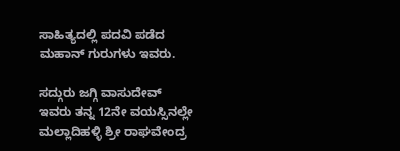ಸಾಹಿತ್ಯದಲ್ಲಿ ಪದವಿ ಪಡೆದ ಮಹಾನ್ ಗುರುಗಳು ಇವರು.

ಸದ್ಗುರು ಜಗ್ಗಿ ವಾಸುದೇವ್
ಇವರು ತನ್ನ 12ನೇ ವಯಸ್ಸಿನಲ್ಲೇ ಮಲ್ಲಾದಿಹಳ್ಳಿ ಶ್ರೀ ರಾಘವೇಂದ್ರ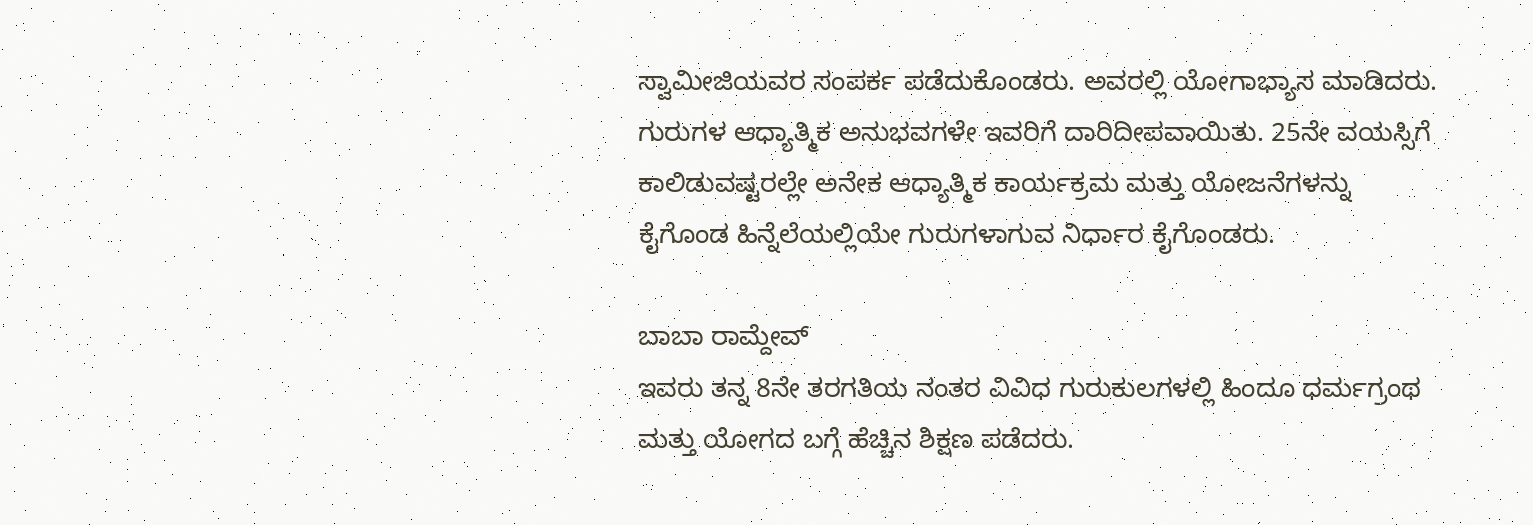ಸ್ವಾಮೀಜಿಯವರ ಸಂಪರ್ಕ ಪಡೆದುಕೊಂಡರು. ಅವರಲ್ಲಿ ಯೋಗಾಭ್ಯಾಸ ಮಾಡಿದರು. ಗುರುಗಳ ಆಧ್ಯಾತ್ಮಿಕ ಅನುಭವಗಳೇ ಇವರಿಗೆ ದಾರಿದೀಪವಾಯಿತು. 25ನೇ ವಯಸ್ಸಿಗೆ ಕಾಲಿಡುವಷ್ಟರಲ್ಲೇ ಅನೇಕ ಆಧ್ಯಾತ್ಮಿಕ ಕಾರ್ಯಕ್ರಮ ಮತ್ತು ಯೋಜನೆಗಳನ್ನು ಕೈಗೊಂಡ ಹಿನ್ನೆಲೆಯಲ್ಲಿಯೇ ಗುರುಗಳಾಗುವ ನಿರ್ಧಾರ ಕೈಗೊಂಡರು.

ಬಾಬಾ ರಾಮ್ದೇವ್
ಇವರು ತನ್ನ 8ನೇ ತರಗತಿಯ ನಂತರ ವಿವಿಧ ಗುರುಕುಲಗಳಲ್ಲಿ ಹಿಂದೂ ಧರ್ಮಗ್ರಂಥ ಮತ್ತು ಯೋಗದ ಬಗ್ಗೆ ಹೆಚ್ಚಿನ ಶಿಕ್ಷಣ ಪಡೆದರು.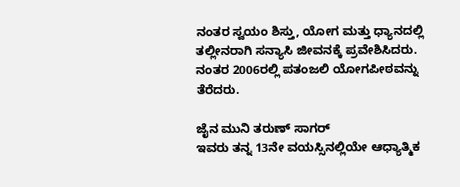ನಂತರ ಸ್ವಯಂ ಶಿಸ್ತು, ಯೋಗ ಮತ್ತು ಧ್ಯಾನದಲ್ಲಿ ತಲ್ಲೀನರಾಗಿ ಸನ್ಯಾಸಿ ಜೀವನಕ್ಕೆ ಪ್ರವೇಶಿಸಿದರು. ನಂತರ 2006ರಲ್ಲಿ ಪತಂಜಲಿ ಯೋಗಪೀಠವನ್ನು ತೆರೆದರು.

ಜೈನ ಮುನಿ ತರುಣ್ ಸಾಗರ್
ಇವರು ತನ್ನ 13ನೇ ವಯಸ್ಸಿನಲ್ಲಿಯೇ ಆಧ್ಯಾತ್ಮಿಕ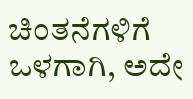ಚಿಂತನೆಗಳಿಗೆ ಒಳಗಾಗಿ, ಅದೇ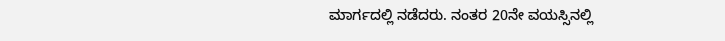ಮಾರ್ಗದಲ್ಲಿ ನಡೆದರು. ನಂತರ 20ನೇ ವಯಸ್ಸಿನಲ್ಲಿ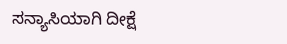ಸನ್ಯಾಸಿಯಾಗಿ ದೀಕ್ಷೆ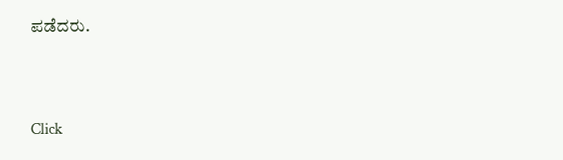ಪಡೆದರು.



Click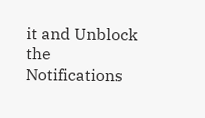it and Unblock the Notifications